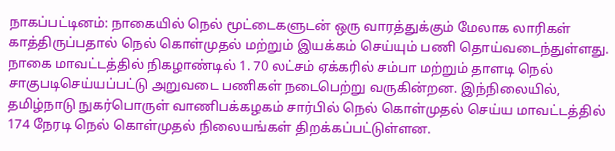நாகப்பட்டினம்: நாகையில் நெல் மூட்டைகளுடன் ஒரு வாரத்துக்கும் மேலாக லாரிகள் காத்திருப்பதால் நெல் கொள்முதல் மற்றும் இயக்கம் செய்யும் பணி தொய்வடைந்துள்ளது.
நாகை மாவட்டத்தில் நிகழாண்டில் 1. 70 லட்சம் ஏக்கரில் சம்பா மற்றும் தாளடி நெல் சாகுபடிசெய்யப்பட்டு அறுவடை பணிகள் நடைபெற்று வருகின்றன. இந்நிலையில், தமிழ்நாடு நுகர்பொருள் வாணிபக்கழகம் சார்பில் நெல் கொள்முதல் செய்ய மாவட்டத்தில் 174 நேரடி நெல் கொள்முதல் நிலையங்கள் திறக்கப்பட்டுள்ளன.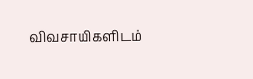விவசாயிகளிடம்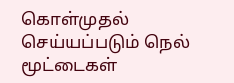கொள்முதல் செய்யப்படும் நெல் மூட்டைகள்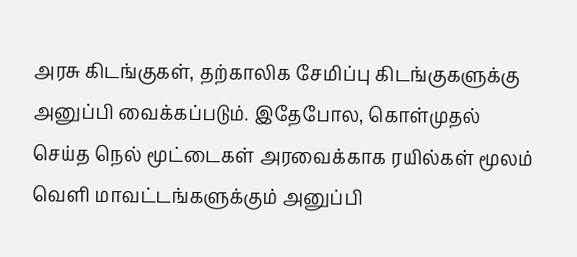அரசு கிடங்குகள், தற்காலிக சேமிப்பு கிடங்குகளுக்கு அனுப்பி வைக்கப்படும். இதேபோல, கொள்முதல் செய்த நெல் மூட்டைகள் அரவைக்காக ரயில்கள் மூலம் வெளி மாவட்டங்களுக்கும் அனுப்பி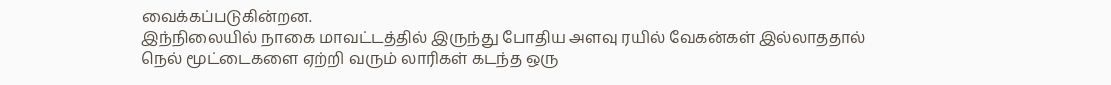வைக்கப்படுகின்றன.
இந்நிலையில் நாகை மாவட்டத்தில் இருந்து போதிய அளவு ரயில் வேகன்கள் இல்லாததால் நெல் மூட்டைகளை ஏற்றி வரும் லாரிகள் கடந்த ஒரு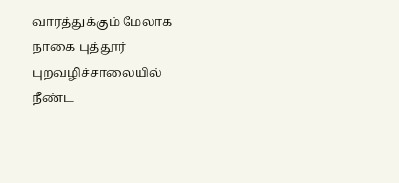வாரத்துக்கும் மேலாக நாகை புத்தூர் புறவழிச்சாலையில் நீண்ட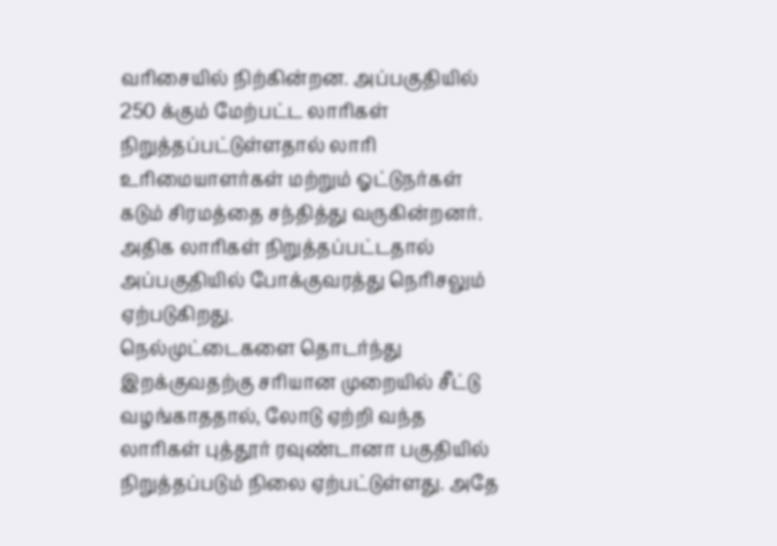வரிசையில் நிற்கின்றன. அப்பகுதியில் 250 க்கும் மேற்பட்ட லாரிகள் நிறுத்தப்பட்டுள்ளதால் லாரி உரிமையாளர்கள் மற்றும் ஓட்டுநர்கள் கடும் சிரமத்தை சந்தித்து வருகின்றனர். அதிக லாரிகள் நிறுத்தப்பட்டதால் அப்பகுதியில் போக்குவரத்து நெரிசலும் ஏற்படுகிறது.
நெல்முட்டைகளை தொடர்ந்து இறக்குவதற்கு சரியான முறையில் சீட்டு வழங்காததால், லோடு ஏற்றி வந்த லாரிகள் புத்தூர் ரவுண்டானா பகுதியில் நிறுத்தப்படும் நிலை ஏற்பட்டுள்ளது. அதே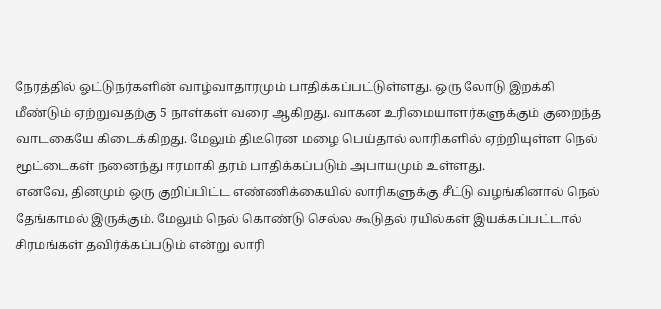நேரத்தில் ஓட்டுநர்களின் வாழ்வாதாரமும் பாதிக்கப்பட்டுள்ளது. ஒரு லோடு இறக்கி மீண்டும் ஏற்றுவதற்கு 5 நாள்கள் வரை ஆகிறது. வாகன உரிமையாளர்களுக்கும் குறைந்த வாடகையே கிடைக்கிறது. மேலும் திடீரென மழை பெய்தால் லாரிகளில் ஏற்றியுள்ள நெல் மூட்டைகள் நனைந்து ஈரமாகி தரம் பாதிக்கப்படும் அபாயமும் உள்ளது.
எனவே, தினமும் ஒரு குறிப்பிட்ட எண்ணிக்கையில் லாரிகளுக்கு சீட்டு வழங்கினால் நெல் தேங்காமல் இருக்கும். மேலும் நெல் கொண்டு செல்ல கூடுதல் ரயில்கள் இயக்கப்பட்டால் சிரமங்கள் தவிர்க்கப்படும் என்று லாரி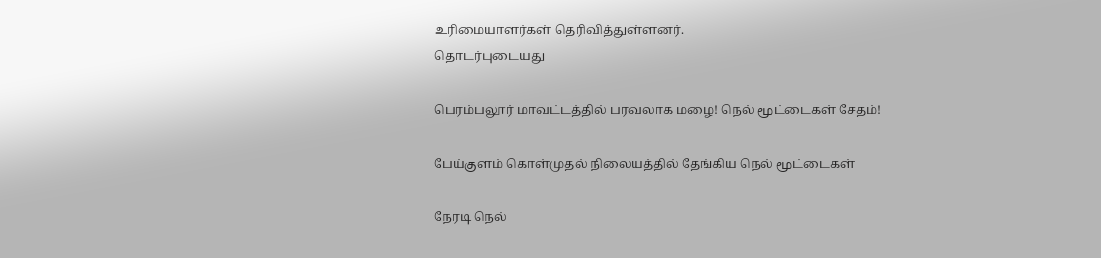உரிமையாளர்கள் தெரிவித்துள்ளனர்.
தொடர்புடையது

பெரம்பலூர் மாவட்டத்தில் பரவலாக மழை! நெல் மூட்டைகள் சேதம்!

பேய்குளம் கொள்முதல் நிலையத்தில் தேங்கிய நெல் மூட்டைகள்

நேரடி நெல்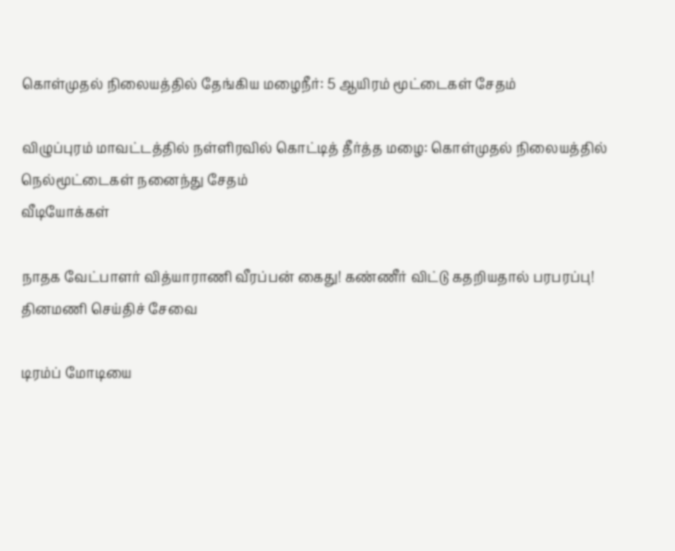கொள்முதல் நிலையத்தில் தேங்கிய மழைநீர்: 5 ஆயிரம் மூட்டைகள் சேதம்

விழுப்புரம் மாவட்டத்தில் நள்ளிரவில் கொட்டித் தீர்த்த மழை: கொள்முதல் நிலையத்தில் நெல்மூட்டைகள் நனைந்து சேதம்
வீடியோக்கள்

நாதக வேட்பாளர் வித்யாராணி வீரப்பன் கைது! கண்ணீர் விட்டு கதறியதால் பரபரப்பு!
தினமணி செய்திச் சேவை

டிரம்ப் மோடியை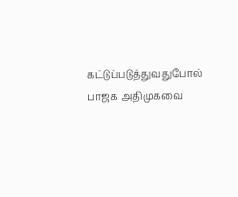கட்டுப்படுத்துவதுபோல் பாஜக அதிமுகவை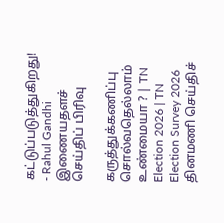கட்டுப்படுத்துகிறது! - Rahul Gandhi
இணையதளச் செய்திப் பிரிவு

கருத்துக்கணிப்பு சொல்வதெல்லாம் உண்மையா ? | TN Election 2026 | TN Election Survey 2026
தினமணி செய்திச்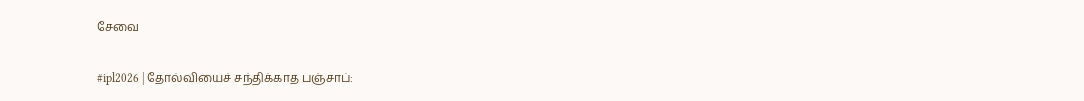சேவை

#ipl2026 | தோல்வியைச் சந்திக்காத பஞ்சாப்: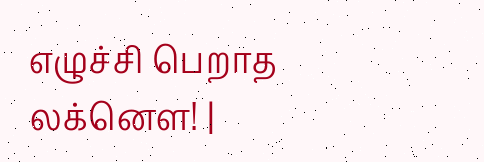எழுச்சி பெறாத லக்னௌ! |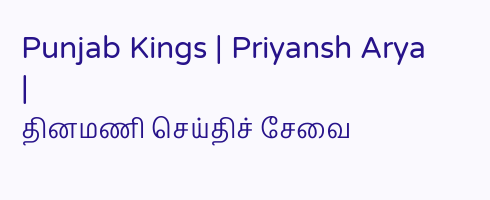Punjab Kings | Priyansh Arya |
தினமணி செய்திச் சேவை